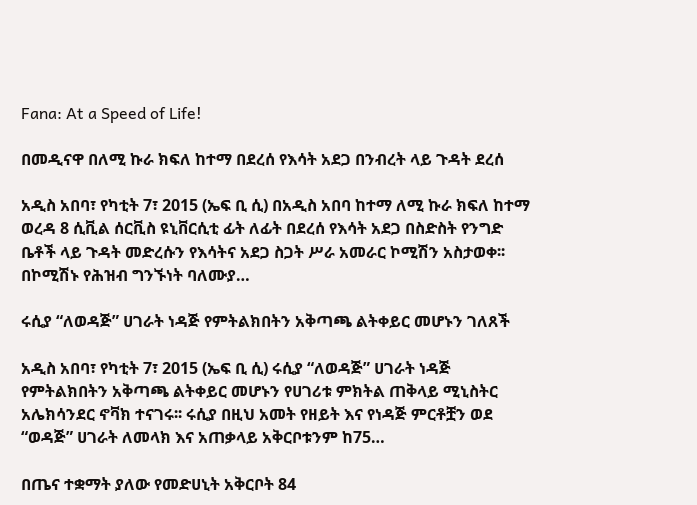Fana: At a Speed of Life!

በመዲናዋ በለሚ ኩራ ክፍለ ከተማ በደረሰ የእሳት አደጋ በንብረት ላይ ጉዳት ደረሰ

አዲስ አበባ፣ የካቲት 7፣ 2015 (ኤፍ ቢ ሲ) በአዲስ አበባ ከተማ ለሚ ኩራ ክፍለ ከተማ ወረዳ 8 ሲቪል ሰርቪስ ዩኒቨርሲቲ ፊት ለፊት በደረሰ የእሳት አደጋ በስድስት የንግድ ቤቶች ላይ ጉዳት መድረሱን የእሳትና አደጋ ስጋት ሥራ አመራር ኮሚሽን አስታወቀ፡፡ በኮሚሽኑ የሕዝብ ግንኙነት ባለሙያ…

ሩሲያ “ለወዳጅ” ሀገራት ነዳጅ የምትልክበትን አቅጣጫ ልትቀይር መሆኑን ገለጸች

አዲስ አበባ፣ የካቲት 7፣ 2015 (ኤፍ ቢ ሲ) ሩሲያ “ለወዳጅ” ሀገራት ነዳጅ የምትልክበትን አቅጣጫ ልትቀይር መሆኑን የሀገሪቱ ምክትል ጠቅላይ ሚኒስትር አሌክሳንደር ኖቫክ ተናገሩ፡፡ ሩሲያ በዚህ አመት የዘይት እና የነዳጅ ምርቶቿን ወደ “ወዳጅ” ሀገራት ለመላክ እና አጠቃላይ አቅርቦቱንም ከ75…

በጤና ተቋማት ያለው የመድሀኒት አቅርቦት 84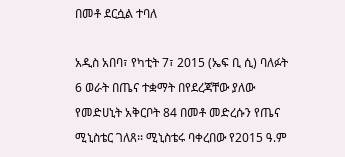በመቶ ደርሷል ተባለ

አዲስ አበባ፣ የካቲት 7፣ 2015 (ኤፍ ቢ ሲ) ባለፉት 6 ወራት በጤና ተቋማት በየደረጃቸው ያለው የመድሀኒት አቅርቦት 84 በመቶ መድረሱን የጤና ሚኒስቴር ገለጸ፡፡ ሚኒስቴሩ ባቀረበው የ2015 ዓ.ም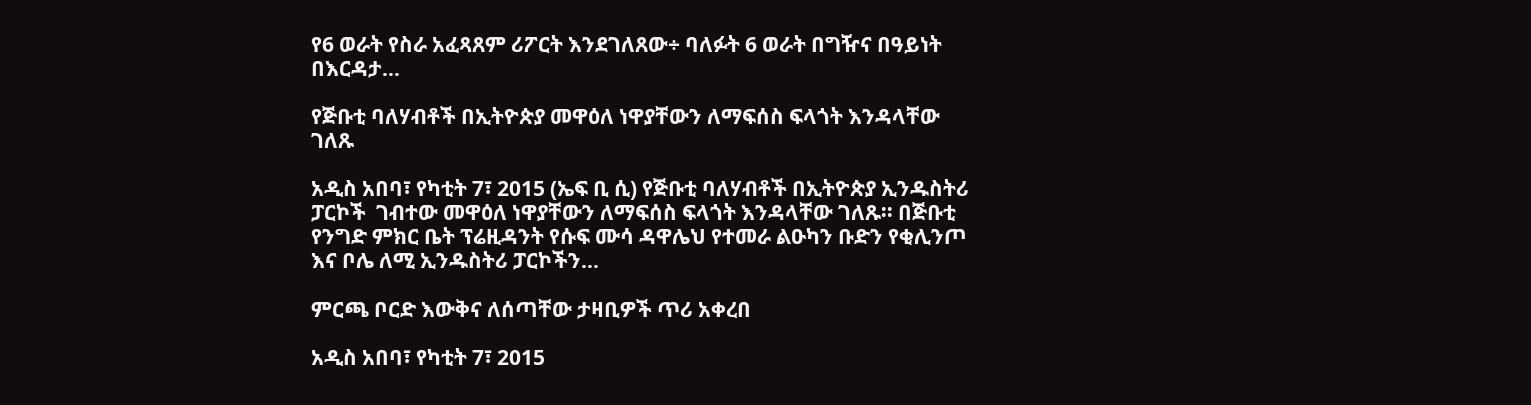የ6 ወራት የስራ አፈጻጸም ሪፖርት እንደገለጸው÷ ባለፉት 6 ወራት በግዥና በዓይነት በእርዳታ…

የጅቡቲ ባለሃብቶች በኢትዮጵያ መዋዕለ ነዋያቸውን ለማፍሰስ ፍላጎት እንዳላቸው ገለጹ

አዲስ አበባ፣ የካቲት 7፣ 2015 (ኤፍ ቢ ሲ) የጅቡቲ ባለሃብቶች በኢትዮጵያ ኢንዱስትሪ ፓርኮች  ገብተው መዋዕለ ነዋያቸውን ለማፍሰስ ፍላጎት እንዳላቸው ገለጹ፡፡ በጅቡቲ የንግድ ምክር ቤት ፕሬዚዳንት የሱፍ ሙሳ ዳዋሌህ የተመራ ልዑካን ቡድን የቂሊንጦ እና ቦሌ ለሚ ኢንዱስትሪ ፓርኮችን…

ምርጫ ቦርድ እውቅና ለሰጣቸው ታዛቢዎች ጥሪ አቀረበ

አዲስ አበባ፣ የካቲት 7፣ 2015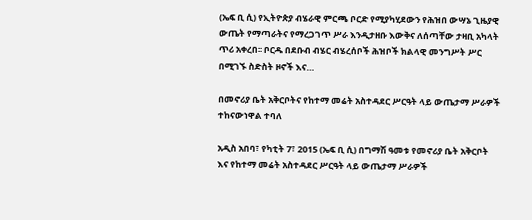(ኤፍ ቢ ሲ) የኢትዮጵያ ብሄራዊ ምርጫ ቦርድ የሚያካሂደውን የሕዝበ ውሣኔ ጊዜያዊ ውጤት የማጣራትና የማረጋገጥ ሥራ እንዲታዘቡ እውቅና ለሰጣቸው ታዛቢ አካላት ጥሪ አቀረበ፡፡ ቦርዱ በደቡብ ብሄር ብሄረሰቦች ሕዝቦች ክልላዊ መንግሥት ሥር በሚገኙ ስድስት ዞኖች እና…

በመኖሪያ ቤት አቅርቦትና የከተማ መሬት አስተዳደር ሥርዓት ላይ ውጤታማ ሥራዎች ተከናውነዋል ተባለ

አዲስ አበባ፣ የካቲት 7፣ 2015 (ኤፍ ቢ ሲ) በግማሽ ዓመቱ የመኖሪያ ቤት አቅርቦት እና የከተማ መሬት አስተዳደር ሥርዓት ላይ ውጤታማ ሥራዎች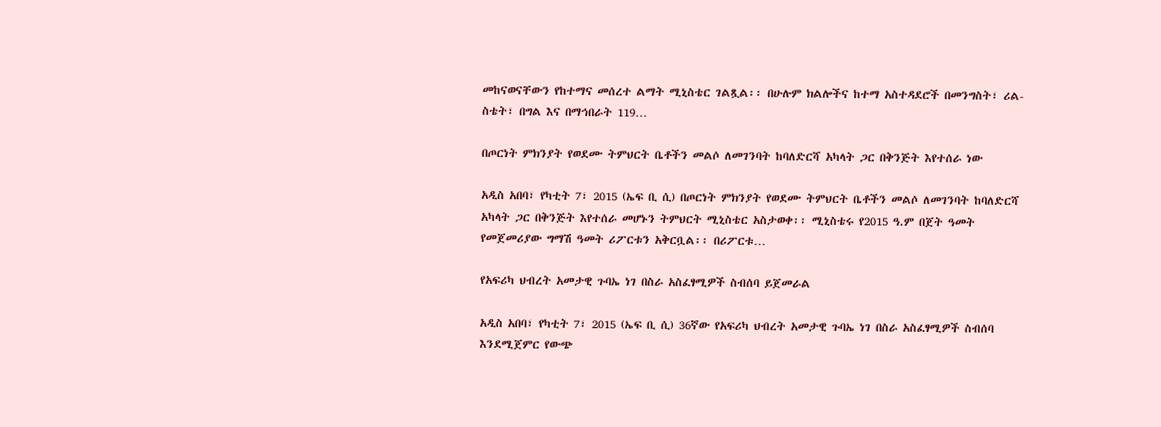መከናወናቸውን የከተማና መሰረተ ልማት ሚኒስቴር ገልጿል፡፡ በሁሉም ክልሎችና ከተማ አስተዳደሮች በመንግስት፣ ሪል-ስቴት፣ በግል እና በማኅበራት 119…

በጦርነት ምክንያት የወደሙ ትምህርት ቤቶችን መልሶ ለመገንባት ከባለድርሻ አካላት ጋር በቅንጅት እየተሰራ ነው

አዲስ አበባ፣ የካቲት 7፣ 2015 (ኤፍ ቢ ሲ) በጦርነት ምክንያት የወደሙ ትምህርት ቤቶችን መልሶ ለመገንባት ከባለድርሻ አካላት ጋር በቅንጅት እየተሰራ መሆኑን ትምህርት ሚኒስቴር አስታወቀ፡፡ ሚኒስቴሩ የ2015 ዓ.ም በጀት ዓመት የመጀመሪያው ግማሽ ዓመት ሪፖርቱን አቅርቧል፡፡ በሪፖርቱ…

የአፍሪካ ህብረት አመታዊ ጉባኤ ነገ በስራ አስፈፃሚዎች ስብሰባ ይጀመራል

አዲስ አበባ፣ የካቲት 7፣ 2015 (ኤፍ ቢ ሲ) 36ኛው የአፍሪካ ህብረት አመታዊ ጉባኤ ነገ በስራ አስፈፃሚዎች ስብሰባ እንደሚጀምር የውጭ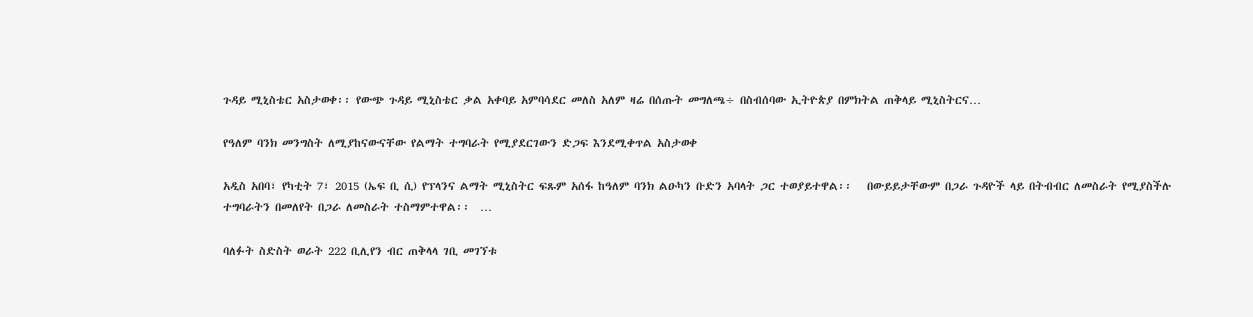ጉዳይ ሚኒስቴር አስታወቀ፡፡ የውጭ ጉዳይ ሚኒስቴር ቃል አቀባይ አምባሳደር መለስ አለም ዛሬ በሰጡት መግለጫ÷ በስብሰባው ኢትዮጵያ በምክትል ጠቅላይ ሚኒስትርና…

የዓለም ባንክ መንግስት ለሚያከናውናቸው የልማት ተግባራት የሚያደርገውን ድጋፍ እንደሚቀጥል አስታወቀ

አዲስ አበባ፣ የካቲት 7፣ 2015 (ኤፍ ቢ ሲ) የፕላንና ልማት ሚኒስትር ፍጹም አሰፋ ከዓለም ባንክ ልዑካን ቡድን አባላት ጋር ተወያይተዋል፡፡   በውይይታቸውም በጋራ ጉዳዮች ላይ በትብብር ለመስራት የሚያስችሉ ተግባራትን በመለየት በጋራ ለመስራት ተስማምተዋል፡፡  …

ባለፉት ስድስት ወራት 222 ቢሊየን ብር ጠቅላላ ገቢ መገኘቱ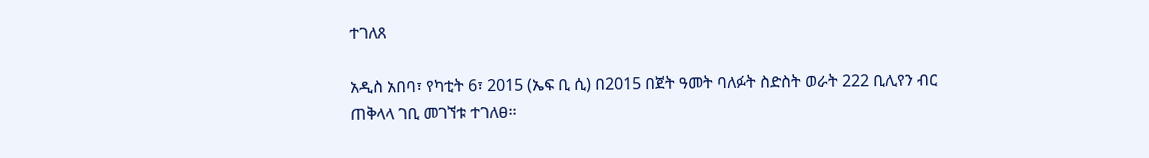ተገለጸ

አዲስ አበባ፣ የካቲት 6፣ 2015 (ኤፍ ቢ ሲ) በ2015 በጀት ዓመት ባለፉት ስድስት ወራት 222 ቢሊየን ብር ጠቅላላ ገቢ መገኘቱ ተገለፀ፡፡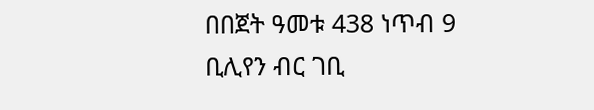በበጀት ዓመቱ 438 ነጥብ 9 ቢሊየን ብር ገቢ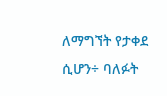ለማግኘት የታቀደ ሲሆን÷ ባለፉት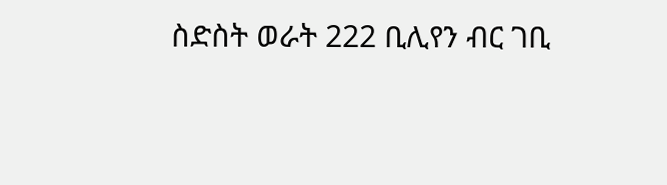ስድስት ወራት 222 ቢሊየን ብር ገቢ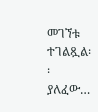መገኘቱ ተገልጿል፡፡ ያለፈው…